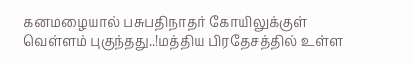கனமழையால் பசுபதிநாதர் கோயிலுக்குள் வெள்ளம் புகுந்தது..!மத்திய பிரதேசத்தில் உள்ள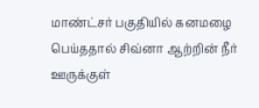மாண்ட்சர் பகுதியில் கனமழை பெய்ததால் சிவ்னா ஆற்றின் நீர் ஊருக்குள்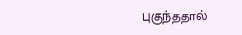புகுந்ததால்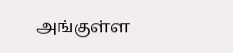அங்குள்ள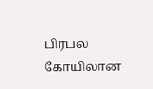பிரபல கோயிலான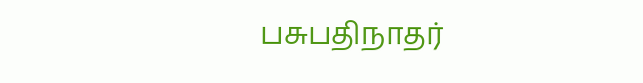பசுபதிநாதர்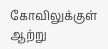கோவிலுக்குள் ஆற்று